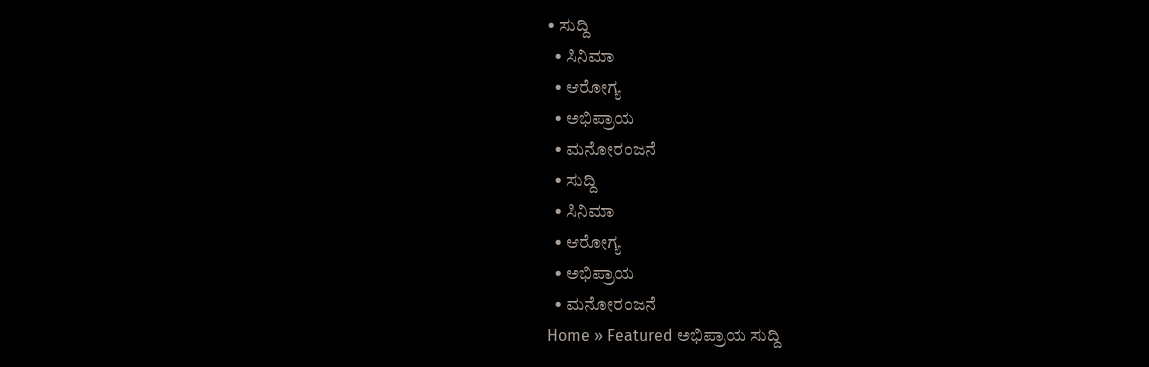• ಸುದ್ದಿ
  • ಸಿನಿಮಾ
  • ಆರೋಗ್ಯ
  • ಅಭಿಪ್ರಾಯ
  • ಮನೋರಂಜನೆ
  • ಸುದ್ದಿ
  • ಸಿನಿಮಾ
  • ಆರೋಗ್ಯ
  • ಅಭಿಪ್ರಾಯ
  • ಮನೋರಂಜನೆ
Home » Featured ಅಭಿಪ್ರಾಯ ಸುದ್ದಿ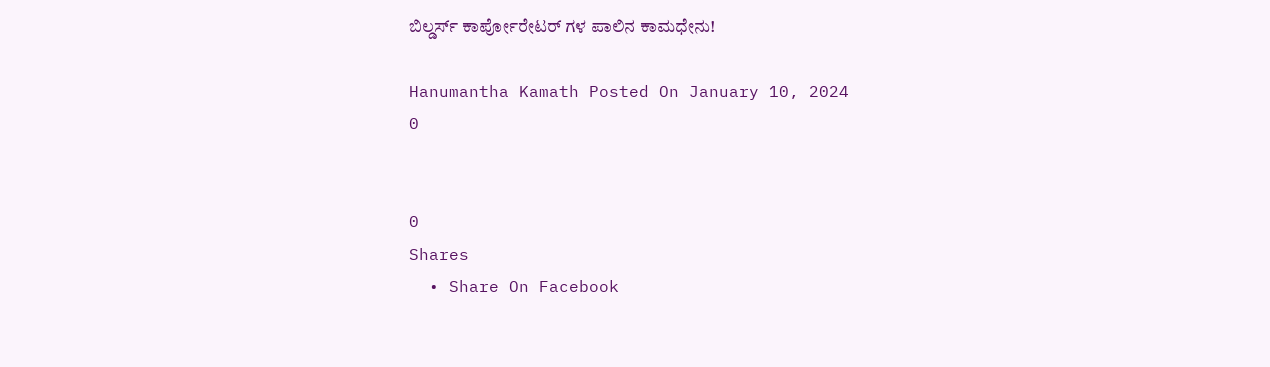ಬಿಲ್ಡರ್ಸ್ ಕಾರ್ಪೋರೇಟರ್ ಗಳ ಪಾಲಿನ ಕಾಮಧೇನು!

Hanumantha Kamath Posted On January 10, 2024
0


0
Shares
  • Share On Facebook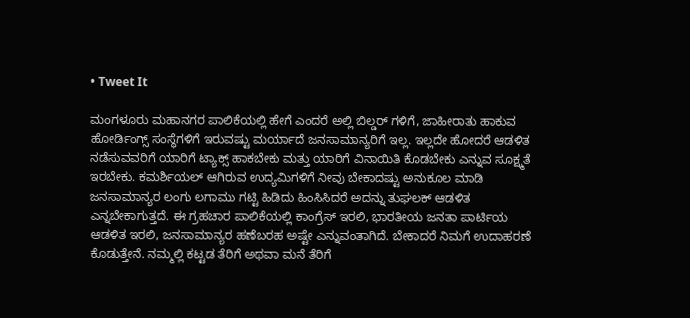• Tweet It

ಮಂಗಳೂರು ಮಹಾನಗರ ಪಾಲಿಕೆಯಲ್ಲಿ ಹೇಗೆ ಎಂದರೆ ಅಲ್ಲಿ ಬಿಲ್ಡರ್ ಗಳಿಗೆ, ಜಾಹೀರಾತು ಹಾಕುವ ಹೋರ್ಡಿಂಗ್ಸ್ ಸಂಸ್ಥೆಗಳಿಗೆ ಇರುವಷ್ಟು ಮರ್ಯಾದೆ ಜನಸಾಮಾನ್ಯರಿಗೆ ಇಲ್ಲ. ಇಲ್ಲದೇ ಹೋದರೆ ಆಡಳಿತ ನಡೆಸುವವರಿಗೆ ಯಾರಿಗೆ ಟ್ಯಾಕ್ಸ್ ಹಾಕಬೇಕು ಮತ್ತು ಯಾರಿಗೆ ವಿನಾಯಿತಿ ಕೊಡಬೇಕು ಎನ್ನುವ ಸೂಕ್ಷ್ಮತೆ ಇರಬೇಕು. ಕಮರ್ಶಿಯಲ್ ಆಗಿರುವ ಉದ್ಯಮಿಗಳಿಗೆ ನೀವು ಬೇಕಾದಷ್ಟು ಅನುಕೂಲ ಮಾಡಿ ಜನಸಾಮಾನ್ಯರ ಲಂಗು ಲಗಾಮು ಗಟ್ಟಿ ಹಿಡಿದು ಹಿಂಸಿಸಿದರೆ ಅದನ್ನು ತುಘಲಕ್ ಆಡಳಿತ ಎನ್ನಬೇಕಾಗುತ್ತದೆ. ಈ ಗ್ರಹಚಾರ ಪಾಲಿಕೆಯಲ್ಲಿ ಕಾಂಗ್ರೆಸ್ ಇರಲಿ, ಭಾರತೀಯ ಜನತಾ ಪಾರ್ಟಿಯ ಆಡಳಿತ ಇರಲಿ, ಜನಸಾಮಾನ್ಯರ ಹಣೆಬರಹ ಅಷ್ಟೇ ಎನ್ನುವಂತಾಗಿದೆ. ಬೇಕಾದರೆ ನಿಮಗೆ ಉದಾಹರಣೆ ಕೊಡುತ್ತೇನೆ. ನಮ್ಮಲ್ಲಿ ಕಟ್ಟಡ ತೆರಿಗೆ ಅಥವಾ ಮನೆ ತೆರಿಗೆ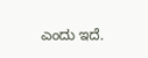ಎಂದು ಇದೆ.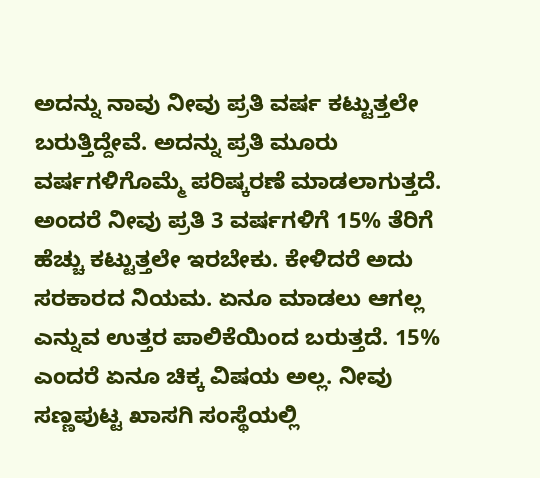ಅದನ್ನು ನಾವು ನೀವು ಪ್ರತಿ ವರ್ಷ ಕಟ್ಟುತ್ತಲೇ ಬರುತ್ತಿದ್ದೇವೆ. ಅದನ್ನು ಪ್ರತಿ ಮೂರು ವರ್ಷಗಳಿಗೊಮ್ಮೆ ಪರಿಷ್ಕರಣೆ ಮಾಡಲಾಗುತ್ತದೆ. ಅಂದರೆ ನೀವು ಪ್ರತಿ 3 ವರ್ಷಗಳಿಗೆ 15% ತೆರಿಗೆ ಹೆಚ್ಚು ಕಟ್ಟುತ್ತಲೇ ಇರಬೇಕು. ಕೇಳಿದರೆ ಅದು ಸರಕಾರದ ನಿಯಮ. ಏನೂ ಮಾಡಲು ಆಗಲ್ಲ ಎನ್ನುವ ಉತ್ತರ ಪಾಲಿಕೆಯಿಂದ ಬರುತ್ತದೆ. 15% ಎಂದರೆ ಏನೂ ಚಿಕ್ಕ ವಿಷಯ ಅಲ್ಲ. ನೀವು ಸಣ್ಣಪುಟ್ಟ ಖಾಸಗಿ ಸಂಸ್ಥೆಯಲ್ಲಿ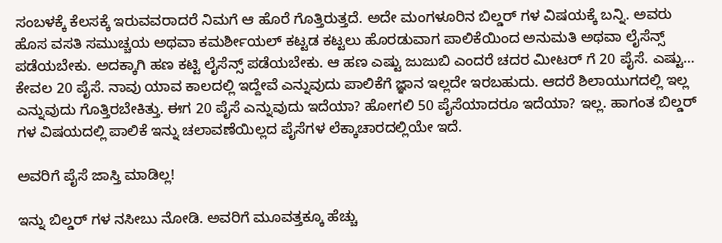ಸಂಬಳಕ್ಕೆ ಕೆಲಸಕ್ಕೆ ಇರುವವರಾದರೆ ನಿಮಗೆ ಆ ಹೊರೆ ಗೊತ್ತಿರುತ್ತದೆ. ಅದೇ ಮಂಗಳೂರಿನ ಬಿಲ್ಡರ್ ಗಳ ವಿಷಯಕ್ಕೆ ಬನ್ನಿ. ಅವರು ಹೊಸ ವಸತಿ ಸಮುಚ್ಚಯ ಅಥವಾ ಕಮರ್ಶೀಯಲ್ ಕಟ್ಟಡ ಕಟ್ಟಲು ಹೊರಡುವಾಗ ಪಾಲಿಕೆಯಿಂದ ಅನುಮತಿ ಅಥವಾ ಲೈಸೆನ್ಸ್ ಪಡೆಯಬೇಕು. ಅದಕ್ಕಾಗಿ ಹಣ ಕಟ್ಟಿ ಲೈಸೆನ್ಸ್ ಪಡೆಯಬೇಕು. ಆ ಹಣ ಎಷ್ಟು ಜುಜುಬಿ ಎಂದರೆ ಚದರ ಮೀಟರ್ ಗೆ 20 ಪೈಸೆ. ಎಷ್ಟು… ಕೇವಲ 20 ಪೈಸೆ. ನಾವು ಯಾವ ಕಾಲದಲ್ಲಿ ಇದ್ದೇವೆ ಎನ್ನುವುದು ಪಾಲಿಕೆಗೆ ಜ್ಞಾನ ಇಲ್ಲದೇ ಇರಬಹುದು. ಆದರೆ ಶಿಲಾಯುಗದಲ್ಲಿ ಇಲ್ಲ ಎನ್ನುವುದು ಗೊತ್ತಿರಬೇಕಿತ್ತು. ಈಗ 20 ಪೈಸೆ ಎನ್ನುವುದು ಇದೆಯಾ? ಹೋಗಲಿ 50 ಪೈಸೆಯಾದರೂ ಇದೆಯಾ? ಇಲ್ಲ. ಹಾಗಂತ ಬಿಲ್ಡರ್ ಗಳ ವಿಷಯದಲ್ಲಿ ಪಾಲಿಕೆ ಇನ್ನು ಚಲಾವಣೆಯಿಲ್ಲದ ಪೈಸೆಗಳ ಲೆಕ್ಕಾಚಾರದಲ್ಲಿಯೇ ಇದೆ.

ಅವರಿಗೆ ಪೈಸೆ ಜಾಸ್ತಿ ಮಾಡಿಲ್ಲ!

ಇನ್ನು ಬಿಲ್ಡರ್ ಗಳ ನಸೀಬು ನೋಡಿ. ಅವರಿಗೆ ಮೂವತ್ತಕ್ಕೂ ಹೆಚ್ಚು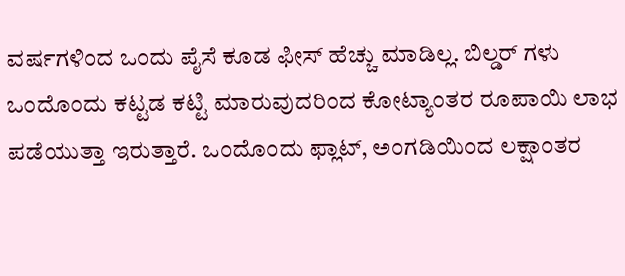ವರ್ಷಗಳಿಂದ ಒಂದು ಪೈಸೆ ಕೂಡ ಫೀಸ್ ಹೆಚ್ಚು ಮಾಡಿಲ್ಲ. ಬಿಲ್ಡರ್ ಗಳು ಒಂದೊಂದು ಕಟ್ಟಡ ಕಟ್ಟಿ ಮಾರುವುದರಿಂದ ಕೋಟ್ಯಾಂತರ ರೂಪಾಯಿ ಲಾಭ ಪಡೆಯುತ್ತಾ ಇರುತ್ತಾರೆ. ಒಂದೊಂದು ಫ್ಲಾಟ್, ಅಂಗಡಿಯಿಂದ ಲಕ್ಷಾಂತರ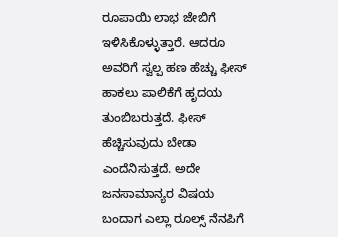ರೂಪಾಯಿ ಲಾಭ ಜೇಬಿಗೆ ಇಳಿಸಿಕೊಳ್ಳುತ್ತಾರೆ. ಆದರೂ ಅವರಿಗೆ ಸ್ವಲ್ಪ ಹಣ ಹೆಚ್ಚು ಫೀಸ್ ಹಾಕಲು ಪಾಲಿಕೆಗೆ ಹೃದಯ ತುಂಬಿಬರುತ್ತದೆ. ಫೀಸ್ ಹೆಚ್ಚಿಸುವುದು ಬೇಡಾ ಎಂದೆನಿಸುತ್ತದೆ. ಅದೇ ಜನಸಾಮಾನ್ಯರ ವಿಷಯ ಬಂದಾಗ ಎಲ್ಲಾ ರೂಲ್ಸ್ ನೆನಪಿಗೆ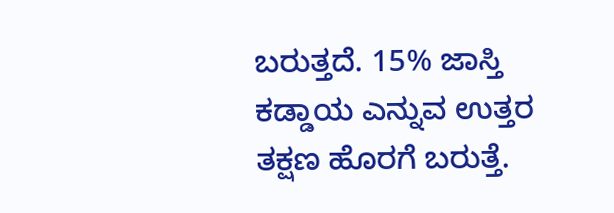ಬರುತ್ತದೆ. 15% ಜಾಸ್ತಿ ಕಡ್ಡಾಯ ಎನ್ನುವ ಉತ್ತರ ತಕ್ಷಣ ಹೊರಗೆ ಬರುತ್ತೆ.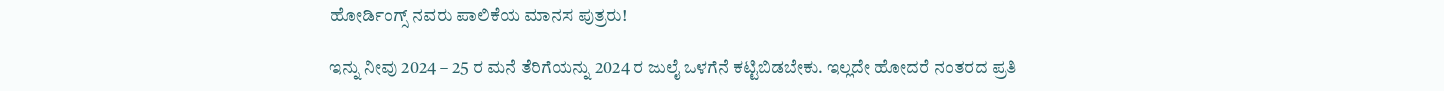ಹೋರ್ಡಿಂಗ್ಸ್ ನವರು ಪಾಲಿಕೆಯ ಮಾನಸ ಪುತ್ರರು!

ಇನ್ನು ನೀವು 2024 – 25 ರ ಮನೆ ತೆರಿಗೆಯನ್ನು 2024 ರ ಜುಲೈ ಒಳಗೆನೆ ಕಟ್ಟಿಬಿಡಬೇಕು. ಇಲ್ಲದೇ ಹೋದರೆ ನಂತರದ ಪ್ರತಿ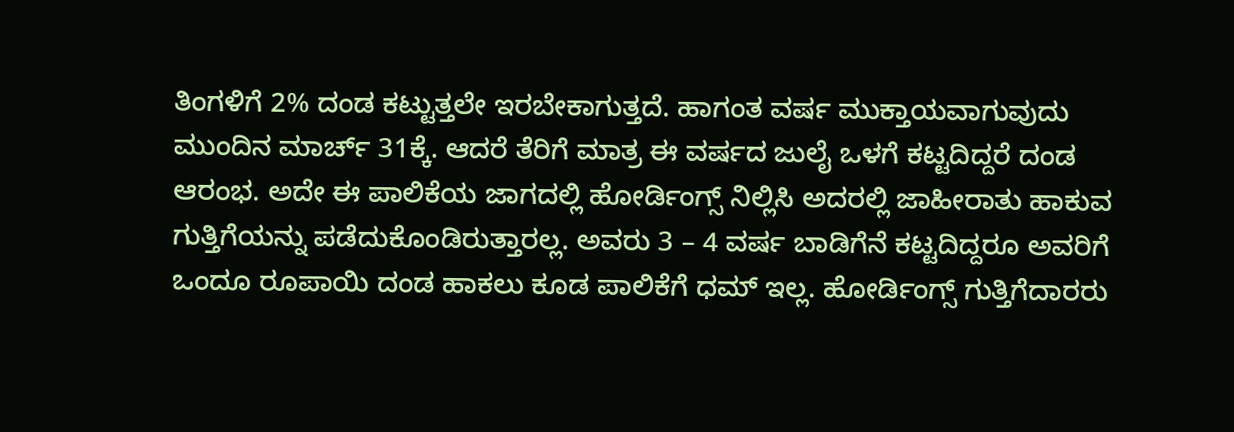ತಿಂಗಳಿಗೆ 2% ದಂಡ ಕಟ್ಟುತ್ತಲೇ ಇರಬೇಕಾಗುತ್ತದೆ. ಹಾಗಂತ ವರ್ಷ ಮುಕ್ತಾಯವಾಗುವುದು ಮುಂದಿನ ಮಾರ್ಚ್ 31ಕ್ಕೆ. ಆದರೆ ತೆರಿಗೆ ಮಾತ್ರ ಈ ವರ್ಷದ ಜುಲೈ ಒಳಗೆ ಕಟ್ಟದಿದ್ದರೆ ದಂಡ ಆರಂಭ. ಅದೇ ಈ ಪಾಲಿಕೆಯ ಜಾಗದಲ್ಲಿ ಹೋರ್ಡಿಂಗ್ಸ್ ನಿಲ್ಲಿಸಿ ಅದರಲ್ಲಿ ಜಾಹೀರಾತು ಹಾಕುವ ಗುತ್ತಿಗೆಯನ್ನು ಪಡೆದುಕೊಂಡಿರುತ್ತಾರಲ್ಲ. ಅವರು 3 – 4 ವರ್ಷ ಬಾಡಿಗೆನೆ ಕಟ್ಟದಿದ್ದರೂ ಅವರಿಗೆ ಒಂದೂ ರೂಪಾಯಿ ದಂಡ ಹಾಕಲು ಕೂಡ ಪಾಲಿಕೆಗೆ ಧಮ್ ಇಲ್ಲ. ಹೋರ್ಡಿಂಗ್ಸ್ ಗುತ್ತಿಗೆದಾರರು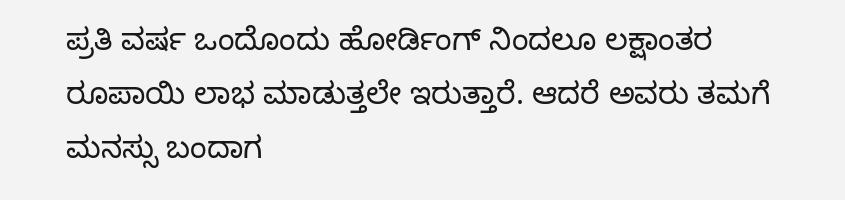ಪ್ರತಿ ವರ್ಷ ಒಂದೊಂದು ಹೋರ್ಡಿಂಗ್ ನಿಂದಲೂ ಲಕ್ಷಾಂತರ ರೂಪಾಯಿ ಲಾಭ ಮಾಡುತ್ತಲೇ ಇರುತ್ತಾರೆ. ಆದರೆ ಅವರು ತಮಗೆ ಮನಸ್ಸು ಬಂದಾಗ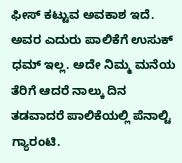ಫೀಸ್ ಕಟ್ಟುವ ಅವಕಾಶ ಇದೆ. ಅವರ ಎದುರು ಪಾಲಿಕೆಗೆ ಉಸುಕ್ ಧಮ್ ಇಲ್ಲ. ಅದೇ ನಿಮ್ಮ ಮನೆಯ ತೆರಿಗೆ ಆದರೆ ನಾಲ್ಕು ದಿನ ತಡವಾದರೆ ಪಾಲಿಕೆಯಲ್ಲಿ ಪೆನಾಲ್ಟಿ ಗ್ಯಾರಂಟಿ.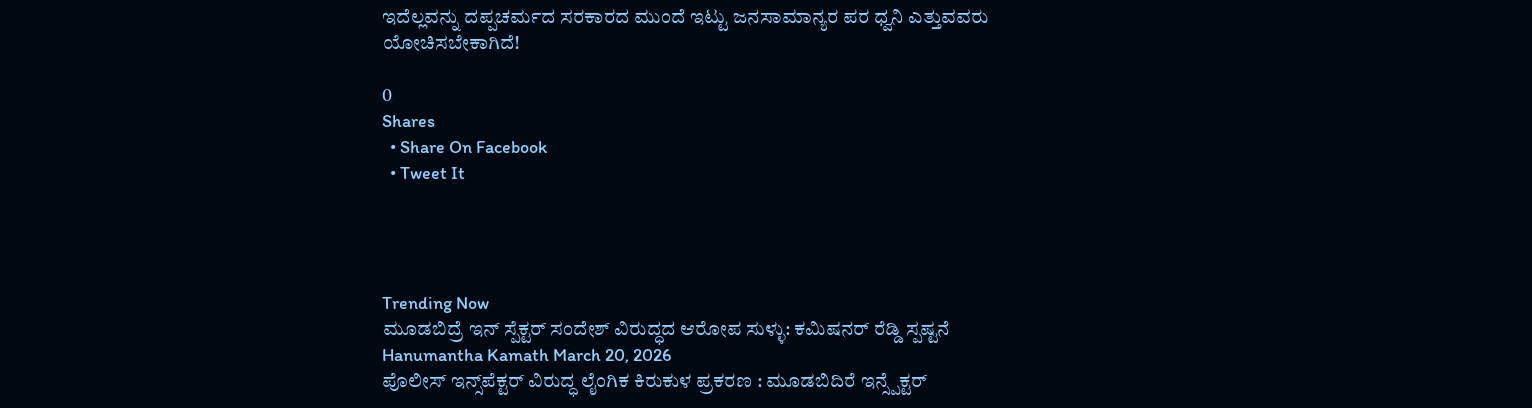ಇದೆಲ್ಲವನ್ನು ದಪ್ಪಚರ್ಮದ ಸರಕಾರದ ಮುಂದೆ ಇಟ್ಟು ಜನಸಾಮಾನ್ಯರ ಪರ ಧ್ವನಿ ಎತ್ತುವವರು ಯೋಚಿಸಬೇಕಾಗಿದೆ!

0
Shares
  • Share On Facebook
  • Tweet It




Trending Now
ಮೂಡಬಿದ್ರೆ ಇನ್ ಸ್ಪೆಕ್ಟ‌ರ್ ಸಂದೇಶ್ ವಿರುದ್ಧದ ಆರೋಪ ಸುಳ್ಳು: ಕಮಿಷನ‌ರ್ ರೆಡ್ಡಿ ಸ್ಪಷ್ಟನೆ
Hanumantha Kamath March 20, 2026
ಪೊಲೀಸ್ ಇನ್ಸ್‌ಪೆಕ್ಟರ್ ವಿರುದ್ಧ ಲೈಂಗಿಕ ಕಿರುಕುಳ ಪ್ರಕರಣ : ಮೂಡಬಿದಿರೆ ಇನ್ಸ್ಪೆಕ್ಟರ್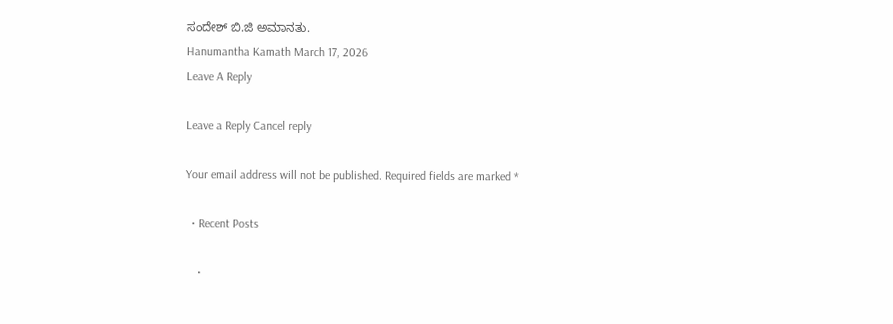ಸಂದೇಶ್ ಬಿ.ಜಿ ಅಮಾನತು.
Hanumantha Kamath March 17, 2026
Leave A Reply

Leave a Reply Cancel reply

Your email address will not be published. Required fields are marked *

  • Recent Posts

    •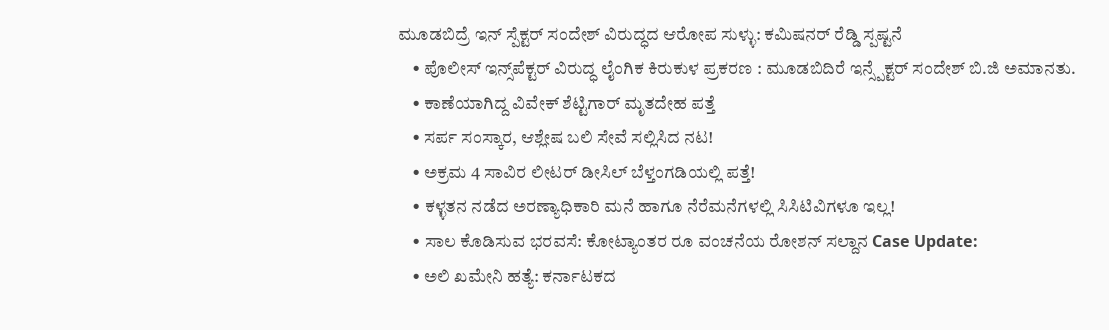ಮೂಡಬಿದ್ರೆ ಇನ್ ಸ್ಪೆಕ್ಟ‌ರ್ ಸಂದೇಶ್ ವಿರುದ್ಧದ ಆರೋಪ ಸುಳ್ಳು: ಕಮಿಷನ‌ರ್ ರೆಡ್ಡಿ ಸ್ಪಷ್ಟನೆ
    • ಪೊಲೀಸ್ ಇನ್ಸ್‌ಪೆಕ್ಟರ್ ವಿರುದ್ಧ ಲೈಂಗಿಕ ಕಿರುಕುಳ ಪ್ರಕರಣ : ಮೂಡಬಿದಿರೆ ಇನ್ಸ್ಪೆಕ್ಟರ್ ಸಂದೇಶ್ ಬಿ.ಜಿ ಅಮಾನತು.
    • ಕಾಣೆಯಾಗಿದ್ದ ವಿವೇಕ್ ಶೆಟ್ಟಿಗಾರ್ ಮೃತದೇಹ ಪತ್ತೆ
    • ಸರ್ಪ ಸಂಸ್ಕಾರ, ಆಶ್ಲೇಷ ಬಲಿ ಸೇವೆ ಸಲ್ಲಿಸಿದ ನಟ!
    • ಅಕ್ರಮ 4 ಸಾವಿರ ಲೀಟರ್ ಡೀಸಿಲ್ ಬೆಳ್ತಂಗಡಿಯಲ್ಲಿ ಪತ್ತೆ!
    • ಕಳ್ಳತನ ನಡೆದ ಅರಣ್ಯಾಧಿಕಾರಿ ಮನೆ ಹಾಗೂ ನೆರೆಮನೆಗಳಲ್ಲಿ ಸಿಸಿಟಿವಿಗಳೂ ಇಲ್ಲ!
    • ಸಾಲ ಕೊಡಿಸುವ ಭರವಸೆ: ಕೋಟ್ಯಾಂತರ ರೂ ವಂಚನೆಯ ರೋಶನ್ ಸಲ್ದಾನ Case Update:
    • ಅಲಿ ಖಮೇನಿ ಹತ್ಯೆ: ಕರ್ನಾಟಕದ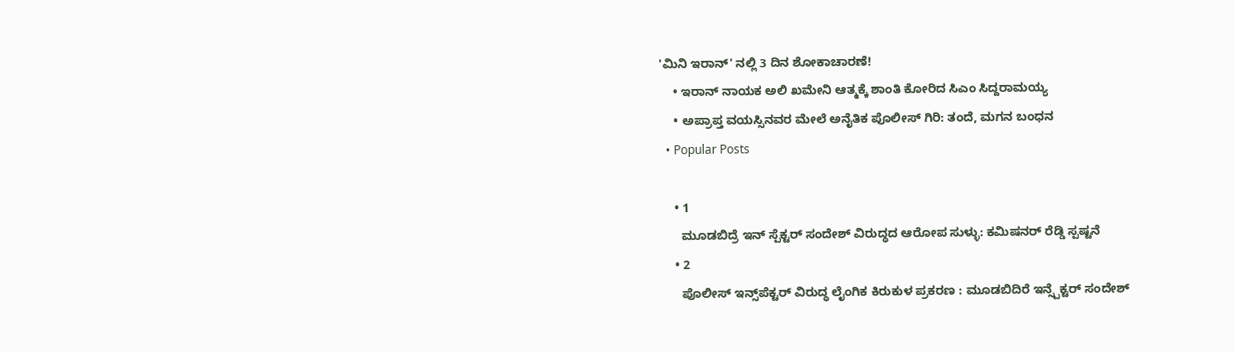'ಮಿನಿ ಇರಾನ್' ನಲ್ಲಿ 3 ದಿನ ಶೋಕಾಚಾರಣೆ!
    • ಇರಾನ್ ನಾಯಕ‌ ಅಲಿ ಖಮೇನಿ ಆತ್ಮಕ್ಕೆ ಶಾಂತಿ ಕೋರಿದ ಸಿಎಂ ಸಿದ್ದರಾಮಯ್ಯ
    • ಅಪ್ರಾಪ್ತ ವಯಸ್ಸಿನವರ ಮೇಲೆ ಅನೈತಿಕ ಪೊಲೀಸ್ ಗಿರಿ: ತಂದೆ, ಮಗನ ಬಂಧನ
  • Popular Posts

    • 1
      ಮೂಡಬಿದ್ರೆ ಇನ್ ಸ್ಪೆಕ್ಟ‌ರ್ ಸಂದೇಶ್ ವಿರುದ್ಧದ ಆರೋಪ ಸುಳ್ಳು: ಕಮಿಷನ‌ರ್ ರೆಡ್ಡಿ ಸ್ಪಷ್ಟನೆ
    • 2
      ಪೊಲೀಸ್ ಇನ್ಸ್‌ಪೆಕ್ಟರ್ ವಿರುದ್ಧ ಲೈಂಗಿಕ ಕಿರುಕುಳ ಪ್ರಕರಣ : ಮೂಡಬಿದಿರೆ ಇನ್ಸ್ಪೆಕ್ಟರ್ ಸಂದೇಶ್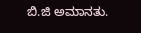ಬಿ.ಜಿ ಅಮಾನತು.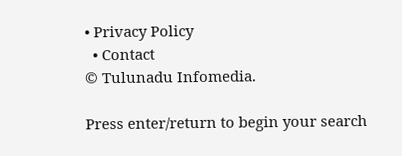• Privacy Policy
  • Contact
© Tulunadu Infomedia.

Press enter/return to begin your search